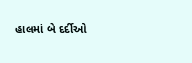હાલમાં બે દર્દીઓ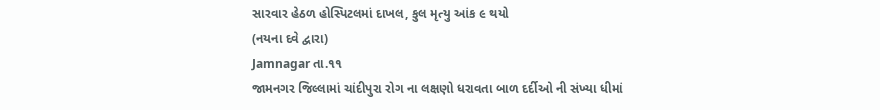સારવાર હેઠળ હોસ્પિટલમાં દાખલ, કુલ મૃત્યુ આંક ૯ થયો
(નયના દવે દ્વારા)
Jamnagar તા.૧૧
જામનગર જિલ્લામાં ચાંદીપુરા રોગ ના લક્ષણો ધરાવતા બાળ દર્દીઓ ની સંખ્યા ધીમાં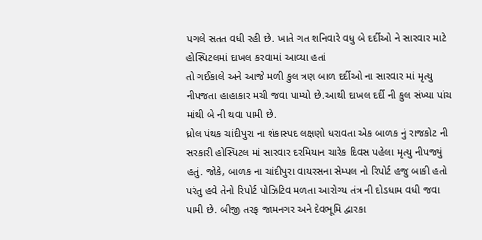પગલે સતત વધી રહી છે. ખાતે ગત શનિવારે વધુ બે દર્દીઓ ને સારવાર માટે હોસ્પિટલમાં દાખલ કરવામાં આવ્યા હતાં
તો ગઈકાલે અને આજે મળી કુલ ત્રણ બાળ દર્દીઓ ના સારવાર માં મૃત્યુ નીપજતા હાહાકાર મચી જવા પામ્યો છે.આથી દાખલ દર્દી ની કુલ સંખ્યા પાંચ માંથી બે ની થવા પામી છે.
ધ્રોલ પંથક ચાંદીપુરા ના શંકાસ્પદ લક્ષણો ધરાવતા એક બાળક નું રાજકોટ ની સરકારી હોસ્પિટલ માં સારવાર દરમિયાન ચારેક દિવસ પહેલા મૃત્યુ નીપજ્યું હતું. જોકે, બાળક ના ચાંદીપુરા વાયરસના સેમ્પલ નો રિપોર્ટ હજુ બાકી હતો પરંતુ હવે તેનો રિપોર્ટ પોઝિટિવ મળતા આરોગ્ય તંત્ર ની દોડધામ વધી જવા પામી છે. બીજી તરફ જામનગર અને દેવભૂમિ દ્વારકા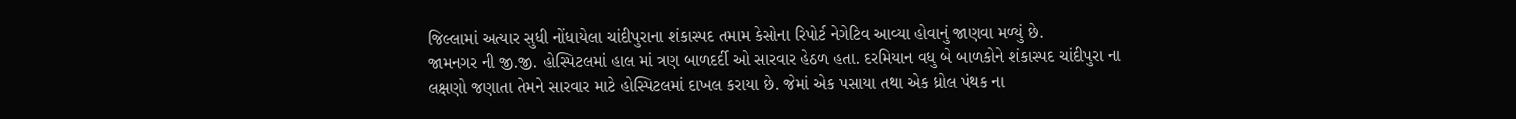જિલ્લામાં અત્યાર સુધી નોંધાયેલા ચાંદીપુરાના શંકાસ્પદ તમામ કેસોના રિપોર્ટ નેગેટિવ આવ્યા હોવાનું જાણવા મળ્યું છે.
જામનગર ની જી.જી. હોસ્પિટલમાં હાલ માં ત્રણ બાળદર્દી ઓ સારવાર હેઠળ હતા. દરમિયાન વધુ બે બાળકોને શંકાસ્પદ ચાંદીપુરા ના લક્ષણો જણાતા તેમને સારવાર માટે હોસ્પિટલમાં દાખલ કરાયા છે. જેમાં એક પસાયા તથા એક ધ્રોલ પંથક ના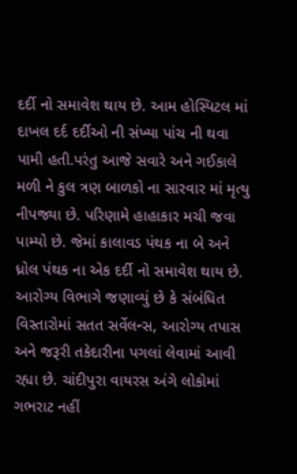દર્દી નો સમાવેશ થાય છે. આમ હોસ્પિટલ માં દાખલ દર્દ દર્દીઓ ની સંખ્યા પાંચ ની થવા પામી હતી.પરંતુ આજે સવારે અને ગઈકાલે મળી ને કુલ ત્રણ બાળકો ના સારવાર માં મૃત્યુ નીપજ્યા છે. પરિણામે હાહાકાર મચી જવા પામ્યો છે. જેમાં કાલાવડ પંથક ના બે અને ધ્રોલ પંથક ના એક દર્દી નો સમાવેશ થાય છે. આરોગ્ય વિભાગે જણાવ્યું છે કે સંબંધિત વિસ્તારોમાં સતત સર્વેલન્સ, આરોગ્ય તપાસ અને જરૂરી તકેદારીના પગલાં લેવામાં આવી રહ્યા છે. ચાંદીપુરા વાયરસ અંગે લોકોમાં ગભરાટ નહીં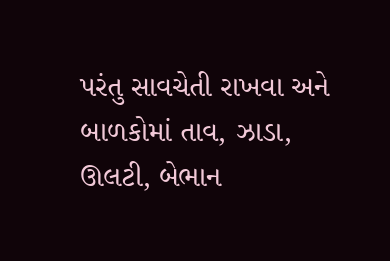પરંતુ સાવચેતી રાખવા અને બાળકોમાં તાવ, ઝાડા, ઊલટી, બેભાન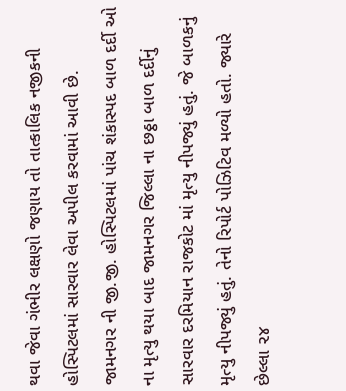થવા જેવા ગંભીર લક્ષણો જણાય તો તાત્કાલિક નજીકની હોસ્પિટલમાં સારવાર લેવા અપીલ કરવામાં આવી છે.
જામનગર ની જી.જી. હોસ્પિટલમાં પાંચ શંકાસ્પદ બાળ દર્દી ઓ ના મૃત્યુ થયા બાદ જામનગર જિલ્લા ના છઠ્ઠા બાળ દર્દીનું સારવાર દરમિયાન રાજકોટ માં મૃત્યુ નીપજ્યું હતું. જે બાળકનું મૃત્યુ નીપજ્યું હતું. તેનો રિપોર્ટ પોઝિટિવ મળ્યો હતો. જ્યારે છેલ્લા ૨૪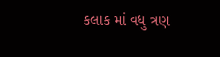કલાક માં વધુ ત્રણ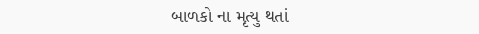બાળકો ના મૃત્યુ થતાં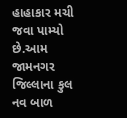હાહાકાર મચી જવા પામ્યો છે.આમ જામનગર જિલ્લાના કુલ નવ બાળ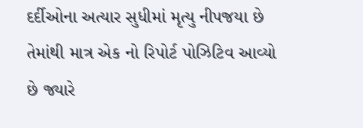દર્દીઓના અત્યાર સુધીમાં મૃત્યુ નીપજયા છે તેમાંથી માત્ર એક નો રિપોર્ટ પોઝિટિવ આવ્યો છે જ્યારે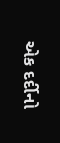એક દર્દીનો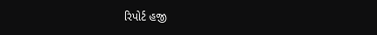રિપોર્ટ હજી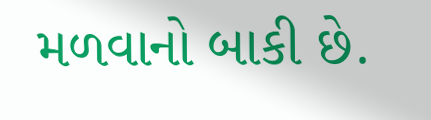મળવાનો બાકી છે.